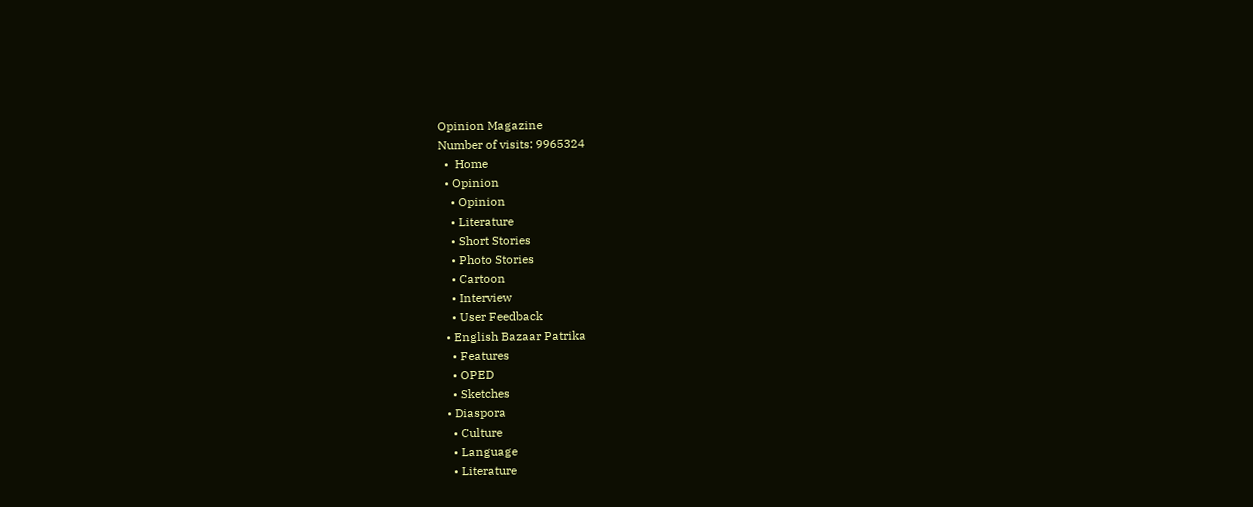Opinion Magazine
Number of visits: 9965324
  •  Home
  • Opinion
    • Opinion
    • Literature
    • Short Stories
    • Photo Stories
    • Cartoon
    • Interview
    • User Feedback
  • English Bazaar Patrika
    • Features
    • OPED
    • Sketches
  • Diaspora
    • Culture
    • Language
    • Literature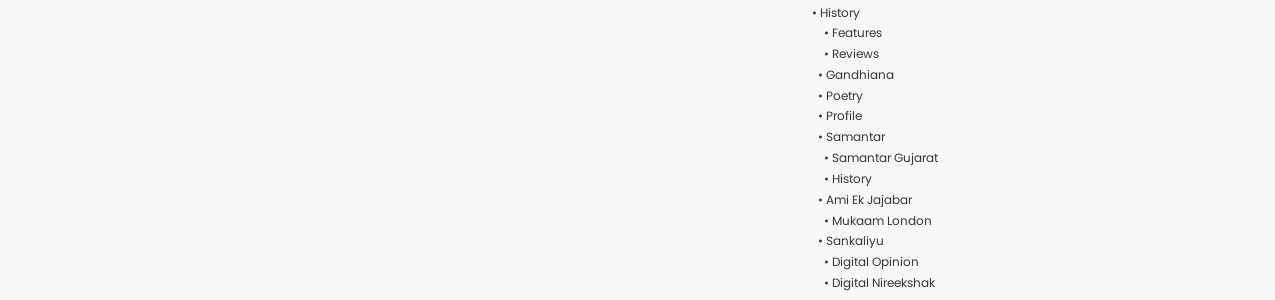• History
    • Features
    • Reviews
  • Gandhiana
  • Poetry
  • Profile
  • Samantar
    • Samantar Gujarat
    • History
  • Ami Ek Jajabar
    • Mukaam London
  • Sankaliyu
    • Digital Opinion
    • Digital Nireekshak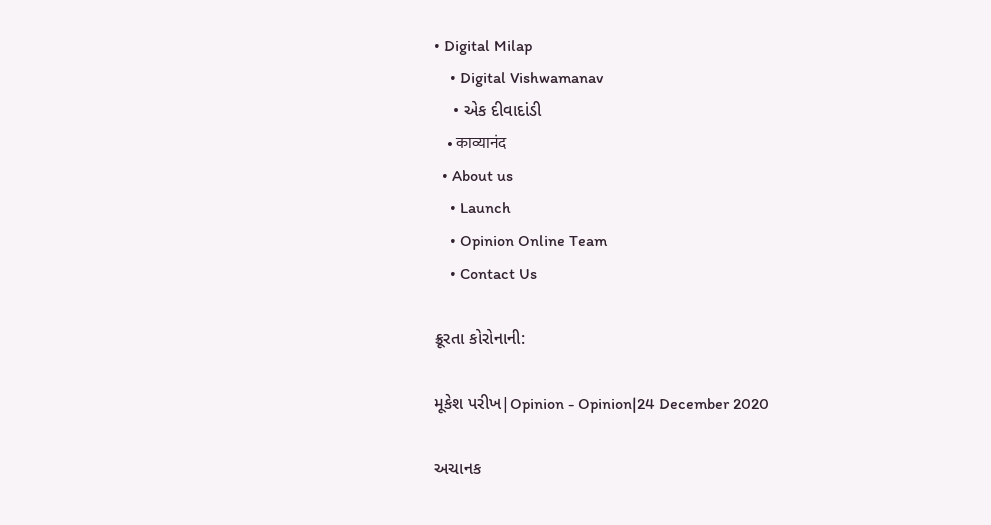• Digital Milap
    • Digital Vishwamanav
    • એક દીવાદાંડી
    • काव्यानंद
  • About us
    • Launch
    • Opinion Online Team
    • Contact Us

ક્રૂરતા કોરોનાની:

મૂકેશ પરીખ|Opinion - Opinion|24 December 2020

અચાનક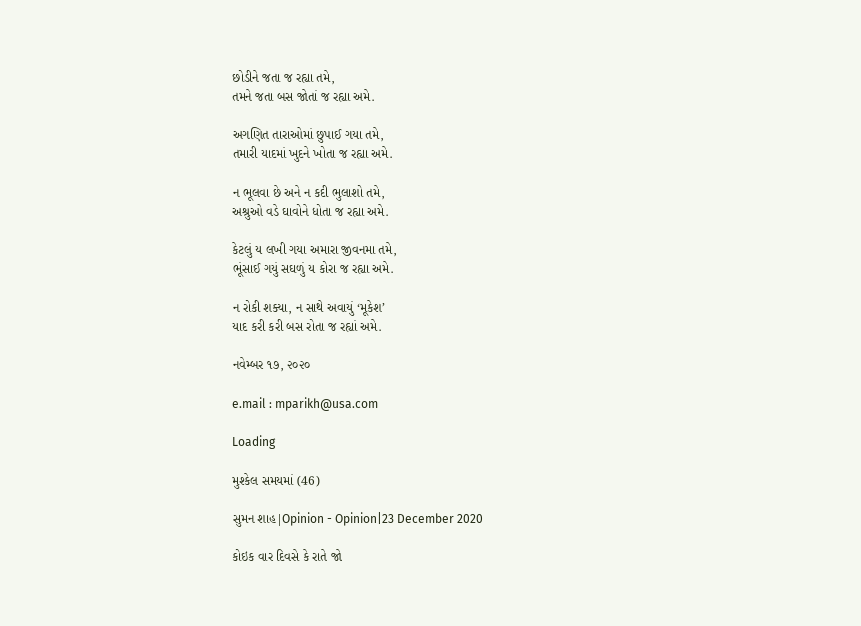છોડીને જતા જ રહ્યા તમે,
તમને જતા બસ જોતાં જ રહ્યા અમે.

અગણિત તારાઓમાં છુપાઈ ગયા તમે,
તમારી યાદમાં ખુદને ખોતા જ રહ્યા અમે.

ન ભૂલવા છે અને ન કદી ભુલાશો તમે,
અશ્રુઓ વડે ઘાવોને ધોતા જ રહ્યા અમે.

કેટલું ય લખી ગયા અમારા જીવનમા તમે,
ભૂંસાઈ ગયું સઘળું ય કોરા જ રહ્યા અમે.

ન રોકી શક્યા, ન સાથે અવાયું ‘મૂકેશ’
યાદ કરી કરી બસ રોતા જ રહ્યાં અમે.

નવેમ્બર ૧૭, ૨૦૨૦

e.mail : mparikh@usa.com

Loading

મુશ્કેલ સમયમાં (46)

સુમન શાહ|Opinion - Opinion|23 December 2020

કોઇક વાર દિવસે કે રાતે જો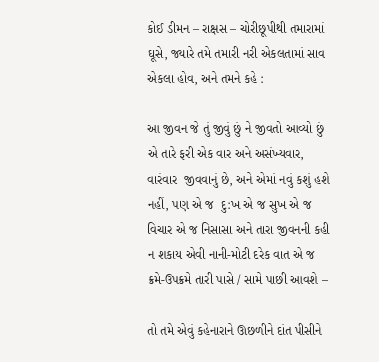કોઈ ડીમન – રાક્ષસ – ચોરીછૂપીથી તમારામાં ઘૂસે, જ્યારે તમે તમારી નરી એકલતામાં સાવ એકલા હોવ, અને તમને કહે :

આ જીવન જે તું જીવું છું ને જીવતો આવ્યો છું એ તારે ફરી એક વાર અને અસંખ્યવાર, વારંવાર  જીવવાનું છે, અને એમાં નવું કશું હશે નહીં, પણ એ જ  દુ:ખ એ જ સુખ એ જ વિચાર એ જ નિસાસા અને તારા જીવનની કહી ન શકાય એવી નાની-મોટી દરેક વાત એ જ ક્રમે-ઉપક્રમે તારી પાસે / સામે પાછી આવશે –

તો તમે એવું કહેનારાને ઊછળીને દાંત પીસીને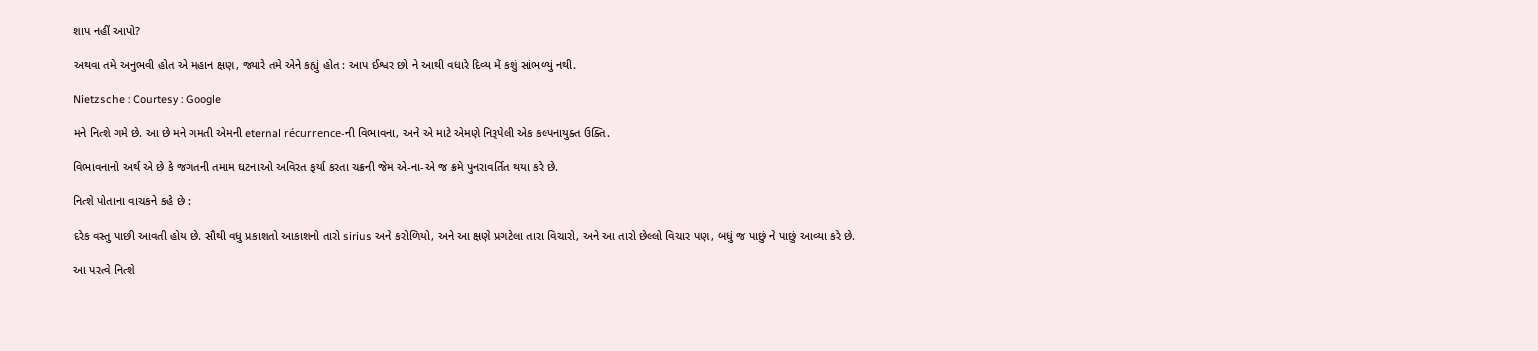શાપ નહીં આપો?

અથવા તમે અનુભવી હોત એ મહાન ક્ષણ, જ્યારે તમે એને કહ્યું હોત : આપ ઈશ્વર છો ને આથી વધારે દિવ્ય મેં કશું સાંભળ્યું નથી.

Nietzsche : Courtesy : Google

મને નિત્શે ગમે છે. આ છે મને ગમતી એમની eternal récurrence-ની વિભાવના, અને એ માટે એમણે નિરૂપેલી એક કલ્પનાયુક્ત ઉક્તિ.

વિભાવનાનો અર્થ એ છે કે જગતની તમામ ઘટનાઓ અવિરત ફર્યા કરતા ચક્રની જેમ એ-ના-એ જ ક્રમે પુનરાવર્તિત થયા કરે છે.

નિત્શે પોતાના વાચકને કહે છે :

દરેક વસ્તુ પાછી આવતી હોય છે. સૌથી વધુ પ્રકાશતો આકાશનો તારો sirius અને કરોળિયો, અને આ ક્ષણે પ્રગટેલા તારા વિચારો, અને આ તારો છેલ્લો વિચાર પણ, બધું જ પાછું ને પાછું આવ્યા કરે છે.

આ પરત્વે નિત્શે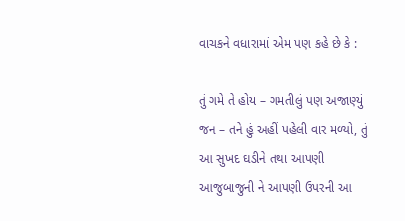વાચકને વધારામાં એમ પણ કહે છે કે :

તું ગમે તે હોય – ગમતીલું પણ અજાણ્યું જન – તને હું અહીં પહેલી વાર મળ્યો, તું આ સુખદ ઘડીને તથા આપણી આજુબાજુની ને આપણી ઉપરની આ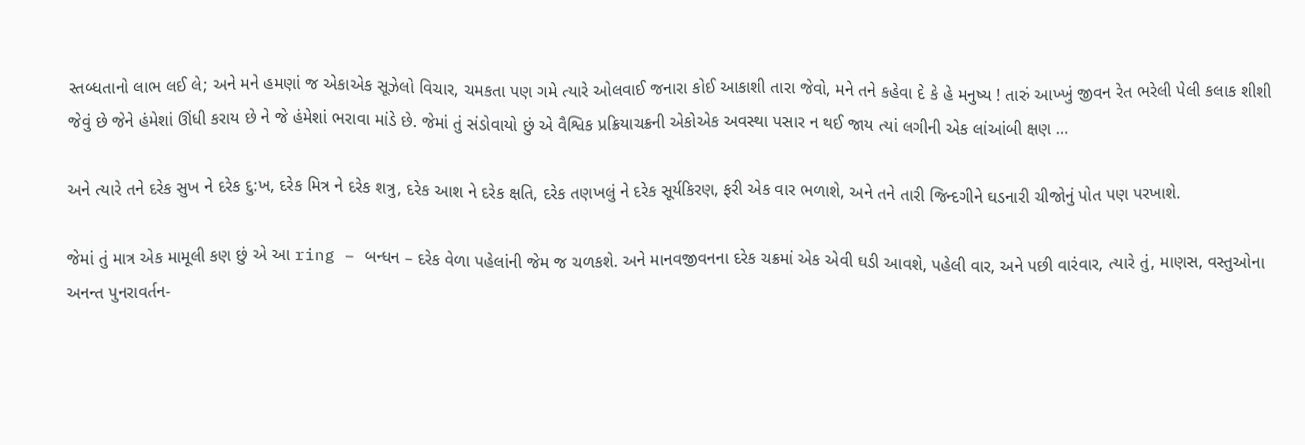સ્તબ્ધતાનો લાભ લઈ લે; અને મને હમણાં જ એકાએક સૂઝેલો વિચાર, ચમકતા પણ ગમે ત્યારે ઓલવાઈ જનારા કોઈ આકાશી તારા જેવો, મને તને કહેવા દે કે હે મનુષ્ય ! તારું આખ્ખું જીવન રેત ભરેલી પેલી કલાક શીશી જેવું છે જેને હંમેશાં ઊંધી કરાય છે ને જે હંમેશાં ભરાવા માંડે છે. જેમાં તું સંડોવાયો છું એ વૈશ્વિક પ્રક્રિયાચક્રની એકોએક અવસ્થા પસાર ન થઈ જાય ત્યાં લગીની એક લાંઆંબી ક્ષણ …

અને ત્યારે તને દરેક સુખ ને દરેક દુ:ખ, દરેક મિત્ર ને દરેક શત્રુ, દરેક આશ ને દરેક ક્ષતિ, દરેક તણખલું ને દરેક સૂર્યકિરણ, ફરી એક વાર ભળાશે, અને તને તારી જિન્દગીને ઘડનારી ચીજોનું પોત પણ પરખાશે.

જેમાં તું માત્ર એક મામૂલી કણ છું એ આ ring – બન્ધન – દરેક વેળા પહેલાંની જેમ જ ચળકશે. અને માનવજીવનના દરેક ચક્રમાં એક એવી ઘડી આવશે, પહેલી વાર, અને પછી વારંવાર, ત્યારે તું, માણસ, વસ્તુઓના અનન્ત પુનરાવર્તન-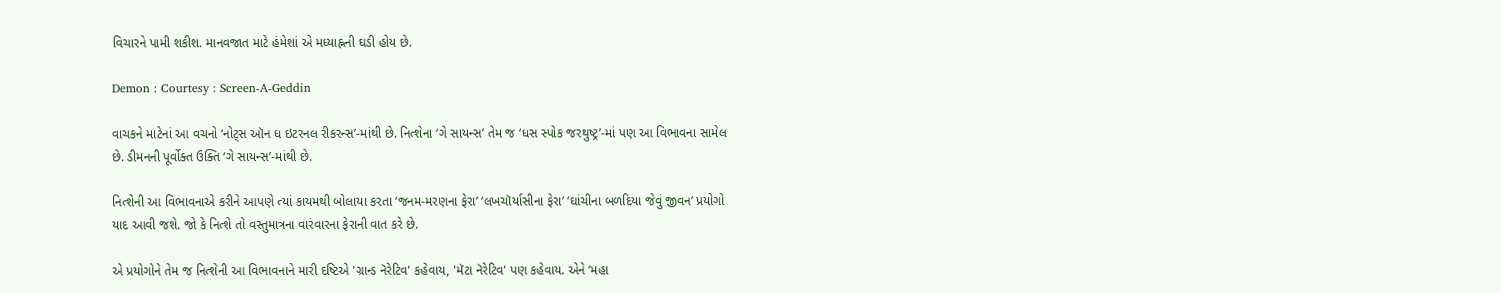વિચારને પામી શકીશ. માનવજાત માટે હંમેશાં એ મધ્યાહ્નની ઘડી હોય છે.

Demon : Courtesy : Screen-A-Geddin

વાચકને માટેનાં આ વચનો ‘નોટ્સ ઑન ધ ઇટરનલ રીકરન્સ’-માંથી છે. નિત્શેના ‘ગે સાયન્સ’ તેમ જ ‘ધસ સ્પોક જરથુષ્ટ્ર’-માં પણ આ વિભાવના સામેલ છે. ડીમનની પૂર્વોક્ત ઉક્તિ ‘ગે સાયન્સ’-માંથી છે.

નિત્શેની આ વિભાવનાએ કરીને આપણે ત્યાં કાયમથી બોલાયા કરતા ‘જનમ-મરણના ફેરા’ ‘લખચૉર્યાસીના ફેરા’ ‘ઘાંચીના બળદિયા જેવું જીવન’ પ્રયોગો યાદ આવી જશે. જો કે નિત્શે તો વસ્તુમાત્રના વારંવારના ફેરાની વાત કરે છે.

એ પ્રયોગોને તેમ જ નિત્શેની આ વિભાવનાને મારી દષ્ટિએ 'ગ્રાન્ડ નૅરેટિવ' કહેવાય, 'મૅટા નૅરેટિવ' પણ કહેવાય. એને ‘મહા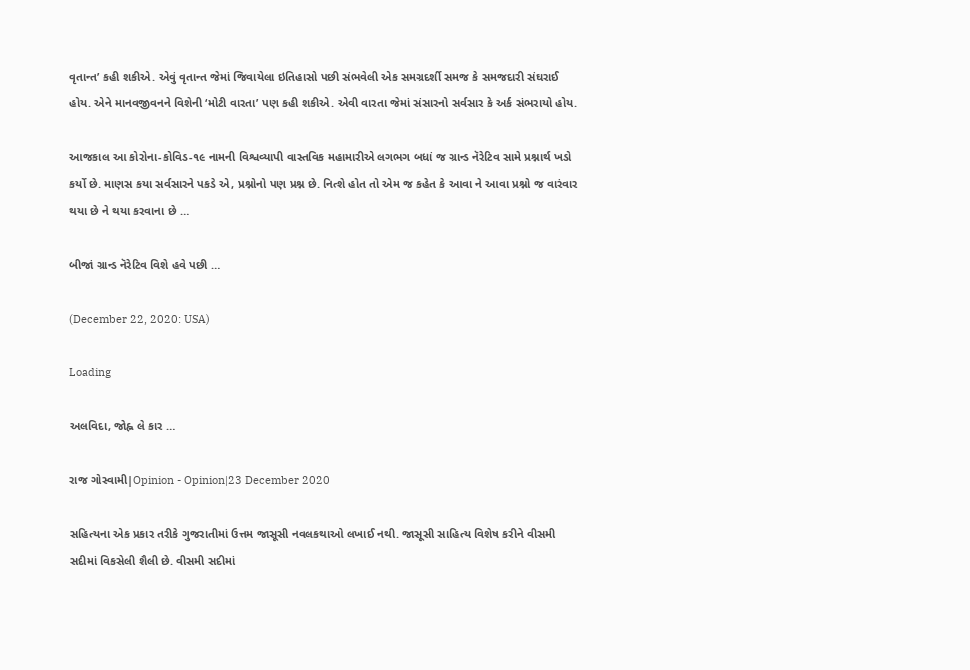વૃતાન્ત’ કહી શકીએ. એવું વૃતાન્ત જેમાં જિવાયેલા ઇતિહાસો પછી સંભવેલી એક સમગ્રદર્શી સમજ કે સમજદારી સંઘરાઈ હોય. એને માનવજીવનને વિશેની ‘મોટી વારતા’ પણ કહી શકીએ. એવી વારતા જેમાં સંસારનો સર્વસાર કે અર્ક સંભરાયો હોય.

આજકાલ આ કોરોના-કોવિડ-૧૯ નામની વિશ્વવ્યાપી વાસ્તવિક મહામારીએ લગભગ બધાં જ ગ્રાન્ડ નૅરેટિવ સામે પ્રશ્નાર્થ ખડો કર્યો છે. માણસ કયા સર્વસારને પકડે એ, પ્રશ્નોનો પણ પ્રશ્ન છે. નિત્શે હોત તો એમ જ કહેત કે આવા ને આવા પ્રશ્નો જ વારંવાર થયા છે ને થયા કરવાના છે …

બીજાં ગ્રાન્ડ નૅરેટિવ વિશે હવે પછી …

(December 22, 2020: USA)

Loading

અલવિદા, જોહ્ન લે કાર …

રાજ ગોસ્વામી|Opinion - Opinion|23 December 2020

સહિત્યના એક પ્રકાર તરીકે ગુજરાતીમાં ઉત્તમ જાસૂસી નવલકથાઓ લખાઈ નથી. જાસૂસી સાહિત્ય વિશેષ કરીને વીસમી સદીમાં વિકસેલી શૈલી છે. વીસમી સદીમાં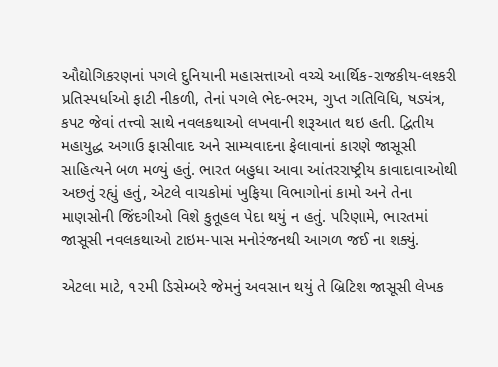ઔદ્યોગિકરણનાં પગલે દુનિયાની મહાસત્તાઓ વચ્ચે આર્થિક-રાજકીય-લશ્કરી પ્રતિસ્પર્ધાઓ ફાટી નીકળી, તેનાં પગલે ભેદ-ભરમ, ગુપ્ત ગતિવિધિ, ષડ્યંત્ર, કપટ જેવાં તત્ત્વો સાથે નવલકથાઓ લખવાની શરૂઆત થઇ હતી. દ્વિતીય મહાયુદ્ધ અગાઉ ફાસીવાદ અને સામ્યવાદના ફેલાવાનાં કારણે જાસૂસી સાહિત્યને બળ મળ્યું હતું. ભારત બહુધા આવા આંતરરાષ્ટ્રીય કાવાદાવાઓથી અછતું રહ્યું હતું, એટલે વાચકોમાં ખુફિયા વિભાગોનાં કામો અને તેના માણસોની જિંદગીઓ વિશે કુતૂહલ પેદા થયું ન હતું. પરિણામે, ભારતમાં જાસૂસી નવલકથાઓ ટાઇમ-પાસ મનોરંજનથી આગળ જઈ ના શક્યું.

એટલા માટે, ૧૨મી ડિસેમ્બરે જેમનું અવસાન થયું તે બ્રિટિશ જાસૂસી લેખક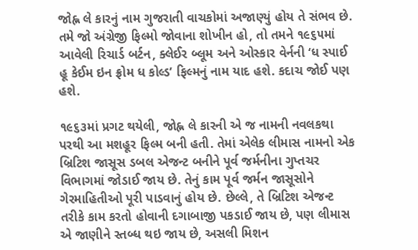જોહ્ન લે કારનું નામ ગુજરાતી વાચકોમાં અજાણ્યું હોય તે સંભવ છે. તમે જો અંગ્રેજી ફિલ્મો જોવાના શોખીન હો, તો તમને ૧૯૬૫માં આવેલી રિચાર્ડ બર્ટન, ક્લેઈર બ્લૂમ અને ઓસ્કાર વેર્નની ‘ધ સ્પાઈ હૂ કેઈમ ઇન ફ્રોમ ધ કોલ્ડ’ ફિલ્મનું નામ યાદ હશે. કદાચ જોઈ પણ હશે.

૧૯૬૩માં પ્રગટ થયેલી, જોહ્ન લે કારની એ જ નામની નવલકથા પરથી આ મશહૂર ફિલ્મ બની હતી. તેમાં એલેક લીમાસ નામનો એક બ્રિટિશ જાસૂસ ડબલ એજન્ટ બનીને પૂર્વ જર્મનીના ગુપ્તચર વિભાગમાં જોડાઈ જાય છે. તેનું કામ પૂર્વ જર્મન જાસૂસોને ગેરમાહિતીઓ પૂરી પાડવાનું હોય છે. છેલ્લે, તે બ્રિટિશ એજન્ટ તરીકે કામ કરતો હોવાની દગાબાજી પકડાઈ જાય છે, પણ લીમાસ એ જાણીને સ્તબ્ધ થઇ જાય છે, અસલી મિશન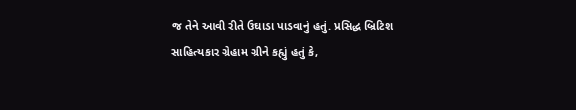જ તેને આવી રીતે ઉઘાડા પાડવાનું હતું. પ્રસિદ્ધ બ્રિટિશ સાહિત્યકાર ગ્રેહામ ગ્રીને કહ્યું હતું કે,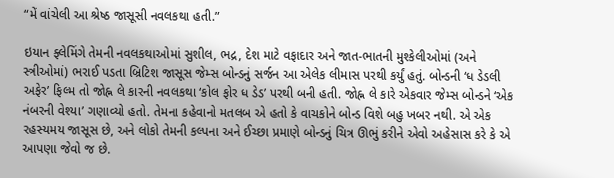“મેં વાંચેલી આ શ્રેષ્ઠ જાસૂસી નવલકથા હતી.”

ઇયાન ફ્લેમિંગે તેમની નવલકથાઓમાં સુશીલ, ભદ્ર, દેશ માટે વફાદાર અને જાત-ભાતની મુશ્કેલીઓમાં (અને સ્ત્રીઓમાં) ભરાઈ પડતા બ્રિટિશ જાસૂસ જેમ્સ બોન્ડનું સર્જન આ એલેક લીમાસ પરથી કર્યું હતું. બોન્ડની ‘ધ ડેડલી અફેર’ ફિલ્મ તો જોહ્ન લે કારની નવલકથા ‘કોલ ફોર ધ ડેડ’ પરથી બની હતી. જોહ્ન લે કારે એકવાર જેમ્સ બોન્ડને ‘એક નંબરની વેશ્યા’ ગણાવ્યો હતો. તેમના કહેવાનો મતલબ એ હતો કે વાચકોને બોન્ડ વિશે બહુ ખબર નથી. એ એક રહસ્યમય જાસૂસ છે, અને લોકો તેમની કલ્પના અને ઈચ્છા પ્રમાણે બોન્ડનું ચિત્ર ઊભું કરીને એવો અહેસાસ કરે કે એ આપણા જેવો જ છે.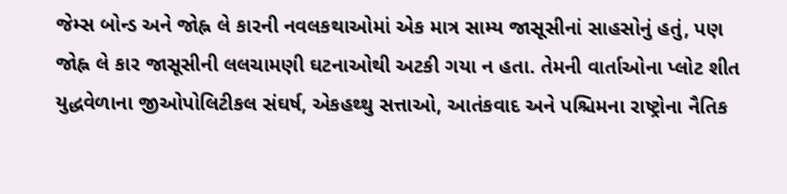જેમ્સ બોન્ડ અને જોહ્ન લે કારની નવલકથાઓમાં એક માત્ર સામ્ય જાસૂસીનાં સાહસોનું હતું, પણ જોહ્ન લે કાર જાસૂસીની લલચામણી ઘટનાઓથી અટકી ગયા ન હતા. તેમની વાર્તાઓના પ્લોટ શીત યુદ્ધવેળાના જીઓપોલિટીકલ સંઘર્ષ, એકહથ્થુ સત્તાઓ, આતંકવાદ અને પશ્ચિમના રાષ્ટ્રોના નૈતિક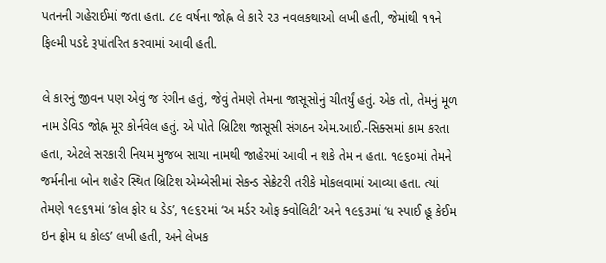પતનની ગહેરાઈમાં જતા હતા. ૮૯ વર્ષના જોહ્ન લે કારે ૨૩ નવલકથાઓ લખી હતી, જેમાંથી ૧૧ને ફિલ્મી પડદે રૂપાંતરિત કરવામાં આવી હતી.

લે કારનું જીવન પણ એવું જ રંગીન હતું, જેવું તેમણે તેમના જાસૂસોનું ચીતર્યું હતું. એક તો, તેમનું મૂળ નામ ડેવિડ જોહ્ન મૂર કોર્નવેલ હતું. એ પોતે બ્રિટિશ જાસૂસી સંગઠન એમ.આઈ.-સિક્સમાં કામ કરતા હતા, એટલે સરકારી નિયમ મુજબ સાચા નામથી જાહેરમાં આવી ન શકે તેમ ન હતા. ૧૯૬૦માં તેમને જર્મનીના બોન શહેર સ્થિત બ્રિટિશ એમ્બેસીમાં સેકન્ડ સેક્રેટરી તરીકે મોકલવામાં આવ્યા હતા. ત્યાં તેમણે ૧૯૬૧માં ‘કોલ ફોર ધ ડેડ’, ૧૯૬૨માં ‘અ મર્ડર ઓફ ક્વોલિટી’ અને ૧૯૬૩માં ‘ધ સ્પાઈ હૂ કેઈમ ઇન ફ્રોમ ધ કોલ્ડ’ લખી હતી, અને લેખક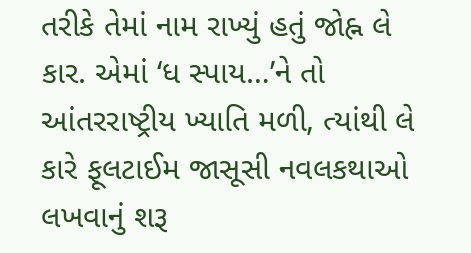તરીકે તેમાં નામ રાખ્યું હતું જોહ્ન લે કાર. એમાં ‘ધ સ્પાય…’ને તો આંતરરાષ્ટ્રીય ખ્યાતિ મળી, ત્યાંથી લે કારે ફૂલટાઈમ જાસૂસી નવલકથાઓ લખવાનું શરૂ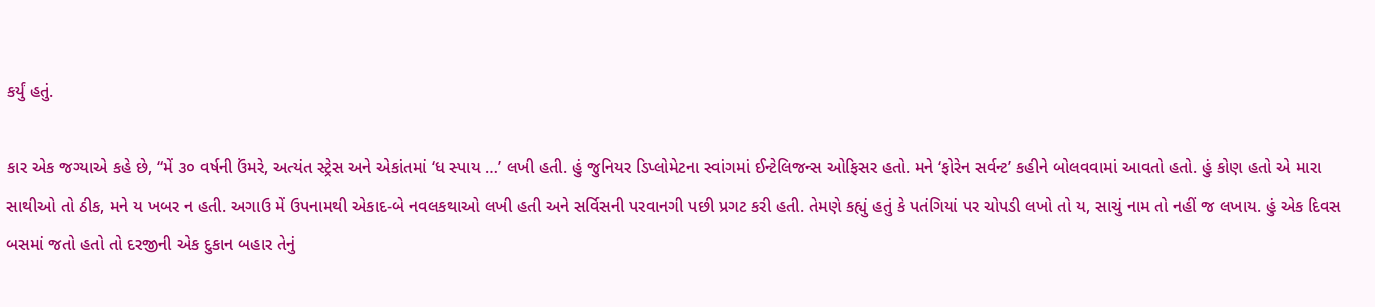કર્યું હતું.

કાર એક જગ્યાએ કહે છે, “મેં ૩૦ વર્ષની ઉંમરે, અત્યંત સ્ટ્રેસ અને એકાંતમાં ‘ધ સ્પાય …’ લખી હતી. હું જુનિયર ડિપ્લોમેટના સ્વાંગમાં ઈન્ટેલિજન્સ ઓફિસર હતો. મને ‘ફોરેન સર્વન્ટ’ કહીને બોલવવામાં આવતો હતો. હું કોણ હતો એ મારા સાથીઓ તો ઠીક, મને ય ખબર ન હતી. અગાઉ મેં ઉપનામથી એકાદ-બે નવલકથાઓ લખી હતી અને સર્વિસની પરવાનગી પછી પ્રગટ કરી હતી. તેમણે કહ્યું હતું કે પતંગિયાં પર ચોપડી લખો તો ય, સાચું નામ તો નહીં જ લખાય. હું એક દિવસ બસમાં જતો હતો તો દરજીની એક દુકાન બહાર તેનું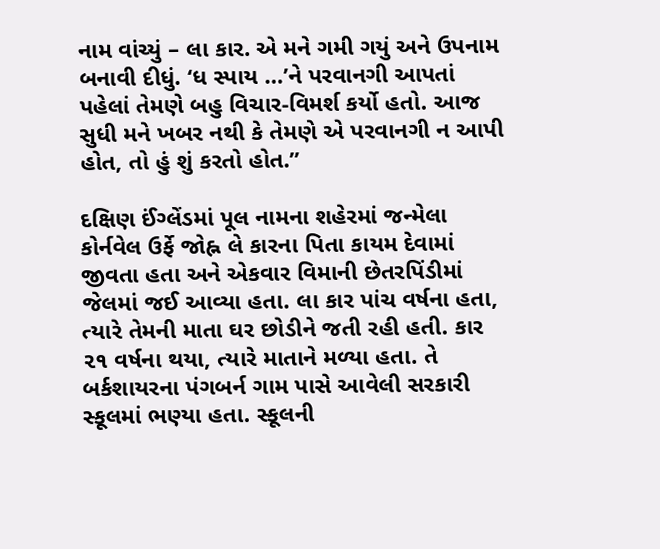નામ વાંચ્યું – લા કાર. એ મને ગમી ગયું અને ઉપનામ બનાવી દીધું. ‘ધ સ્પાય …’ને પરવાનગી આપતાં પહેલાં તેમણે બહુ વિચાર-વિમર્શ કર્યો હતો. આજ સુધી મને ખબર નથી કે તેમણે એ પરવાનગી ન આપી હોત, તો હું શું કરતો હોત.”

દક્ષિણ ઈંગ્લેંડમાં પૂલ નામના શહેરમાં જન્મેલા કોર્નવેલ ઉર્ફે જોહ્ન લે કારના પિતા કાયમ દેવામાં જીવતા હતા અને એકવાર વિમાની છેતરપિંડીમાં જેલમાં જઈ આવ્યા હતા. લા કાર પાંચ વર્ષના હતા, ત્યારે તેમની માતા ઘર છોડીને જતી રહી હતી. કાર ૨૧ વર્ષના થયા, ત્યારે માતાને મળ્યા હતા. તે બર્કશાયરના પંગબર્ન ગામ પાસે આવેલી સરકારી સ્કૂલમાં ભણ્યા હતા. સ્કૂલની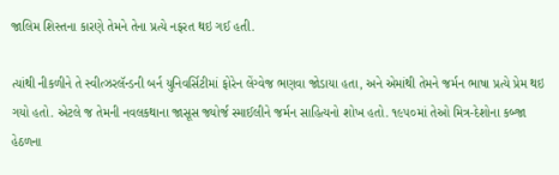જાલિમ શિસ્તના કારણે તેમને તેના પ્રત્યે નફરત થઇ ગઈ હતી.

ત્યાંથી નીકળીને તે સ્વીત્ઝરલૅન્ડની બર્ન યુનિવર્સિટીમાં ફોરેન લેંગ્વેજ ભણવા જોડાયા હતા, અને એમાંથી તેમને જર્મન ભાષા પ્રત્યે પ્રેમ થઇ ગયો હતો. એટલે જ તેમની નવલકથાના જાસૂસ જ્યોર્જ સ્માઈલીને જર્મન સાહિત્યનો શોખ હતો. ૧૯૫૦માં તેઓ મિત્ર-દેશોના કબ્જા હેઠળના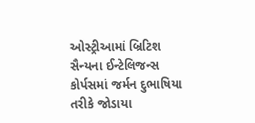ઓસ્ટ્રીઆમાં બ્રિટિશ સૈન્યના ઈન્ટેલિજન્સ કોર્પસમાં જર્મન દુભાષિયા તરીકે જોડાયા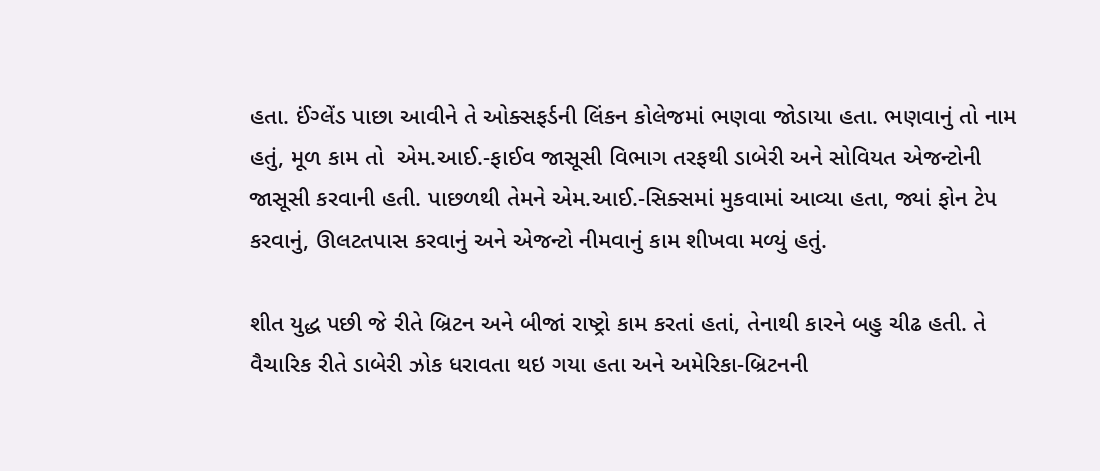હતા. ઈંગ્લેંડ પાછા આવીને તે ઓક્સફર્ડની લિંકન કોલેજમાં ભણવા જોડાયા હતા. ભણવાનું તો નામ હતું, મૂળ કામ તો  એમ.આઈ.-ફાઈવ જાસૂસી વિભાગ તરફથી ડાબેરી અને સોવિયત એજન્ટોની જાસૂસી કરવાની હતી. પાછળથી તેમને એમ.આઈ.-સિક્સમાં મુકવામાં આવ્યા હતા, જ્યાં ફોન ટેપ કરવાનું, ઊલટતપાસ કરવાનું અને એજન્ટો નીમવાનું કામ શીખવા મળ્યું હતું.

શીત યુદ્ધ પછી જે રીતે બ્રિટન અને બીજાં રાષ્ટ્રો કામ કરતાં હતાં, તેનાથી કારને બહુ ચીઢ હતી. તે વૈચારિક રીતે ડાબેરી ઝોક ધરાવતા થઇ ગયા હતા અને અમેરિકા-બ્રિટનની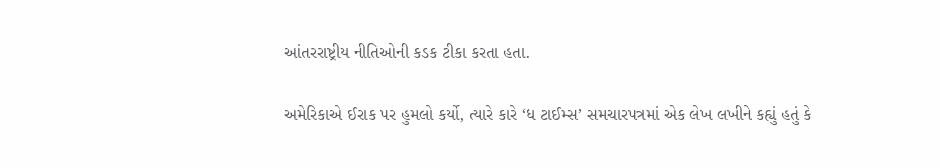આંતરરાષ્ટ્રીય નીતિઓની કડક ટીકા કરતા હતા.

અમેરિકાએ ઈરાક પર હુમલો કર્યો, ત્યારે કારે ‘ધ ટાઈમ્સ’ સમચારપત્રમાં એક લેખ લખીને કહ્યું હતું કે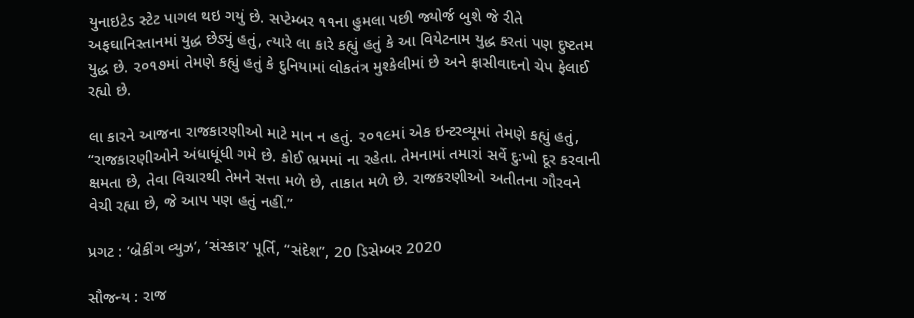યુનાઇટેડ સ્ટેટ પાગલ થઇ ગયું છે. સપ્ટેમ્બર ૧૧ના હુમલા પછી જ્યોર્જ બુશે જે રીતે અફઘાનિસ્તાનમાં યુદ્ધ છેડ્યું હતું, ત્યારે લા કારે કહ્યું હતું કે આ વિયેટનામ યુદ્ધ કરતાં પણ દુષ્ટતમ યુદ્ધ છે. ૨૦૧૭માં તેમણે કહ્યું હતું કે દુનિયામાં લોકતંત્ર મુશ્કેલીમાં છે અને ફાસીવાદનો ચેપ ફેલાઈ રહ્યો છે.

લા કારને આજના રાજકારણીઓ માટે માન ન હતું. ૨૦૧૯માં એક ઇન્ટરવ્યૂમાં તેમણે કહ્યું હતું, “રાજકારણીઓને અંધાધૂંધી ગમે છે. કોઈ ભ્રમમાં ના રહેતા. તેમનામાં તમારાં સર્વે દુઃખો દૂર કરવાની ક્ષમતા છે, તેવા વિચારથી તેમને સત્તા મળે છે, તાકાત મળે છે. રાજકરણીઓ અતીતના ગૌરવને વેચી રહ્યા છે, જે આપ પણ હતું નહીં.”

પ્રગટ : ‘બ્રેકીંગ વ્યુઝ’, ‘સંસ્કાર’ પૂર્તિ, “સંદેશ”, 20 ડિસેમ્બર 2020

સૌજન્ય : રાજ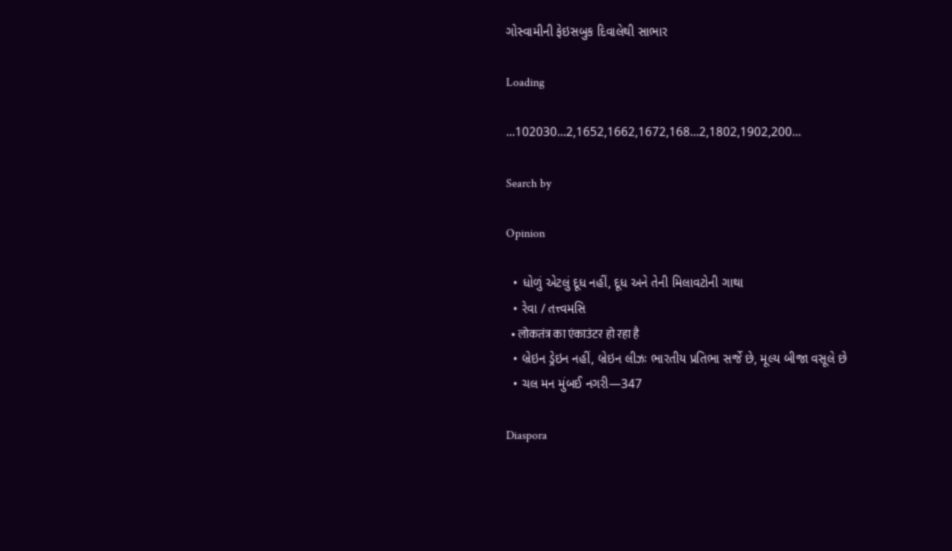ગોસ્વામીની ફેઇસબુક દિવાલેથી સાભાર

Loading

...102030...2,1652,1662,1672,168...2,1802,1902,200...

Search by

Opinion

  • ધોળું એટલું દૂધ નહીં, દૂધ અને તેની મિલાવટોની ગાથા
  • રેવા / તત્ત્વમસિ
  • लोकतंत्र का एंकाउंटर हो रहा है
  • બ્રેઇન ડ્રેઇન નહીં, બ્રેઇન લીઝઃ ભારતીય પ્રતિભા સર્જે છે, મૂલ્ય બીજા વસૂલે છે
  • ચલ મન મુંબઈ નગરી—347

Diaspora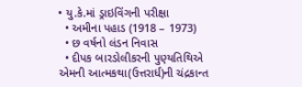• યુ.કે.માં ડ્રાઇવિંગની પરીક્ષા
  • અમીના પહાડ (1918 – 1973)
  • છ વર્ષનો લંડન નિવાસ
  • દીપક બારડોલીકરની પુણ્યતિથિએ એમની આત્મકથા(ઉત્તરાર્ધ)ની ચંદ્રકાન્ત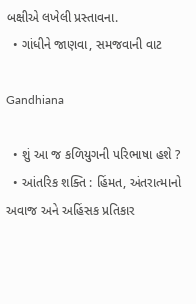બક્ષીએ લખેલી પ્રસ્તાવના.
  • ગાંધીને જાણવા, સમજવાની વાટ

Gandhiana

  • શું આ જ કળિયુગની પરિભાષા હશે ?
  • આંતરિક શક્તિ : હિંમત, અંતરાત્માનો અવાજ અને અહિંસક પ્રતિકાર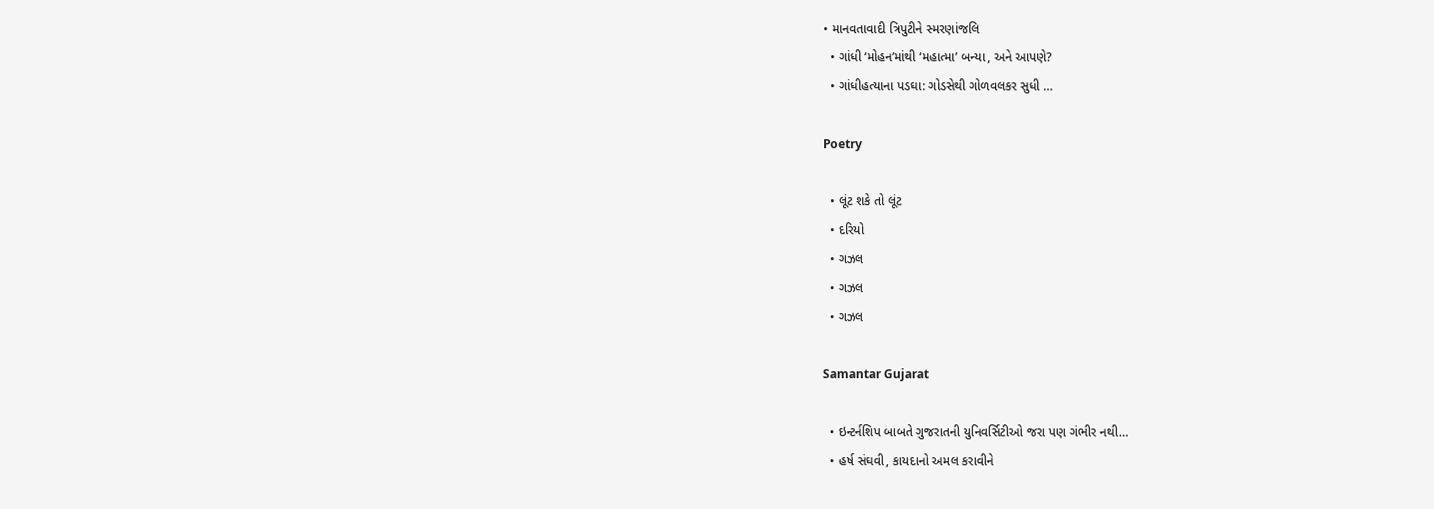• માનવતાવાદી ત્રિપુટીને સ્મરણાંજલિ
  • ગાંધી ‘મોહન’માંથી ‘મહાત્મા’ બન્યા, અને આપણે?
  • ગાંધીહત્યાના પડઘા: ગોડસેથી ગોળવલકર સુધી …

Poetry

  • લૂંટ શકે તો લૂંટ
  • દરિયો
  • ગઝલ
  • ગઝલ
  • ગઝલ

Samantar Gujarat

  • ઇન્ટર્નશિપ બાબતે ગુજરાતની યુનિવર્સિટીઓ જરા પણ ગંભીર નથી…
  • હર્ષ સંઘવી, કાયદાનો અમલ કરાવીને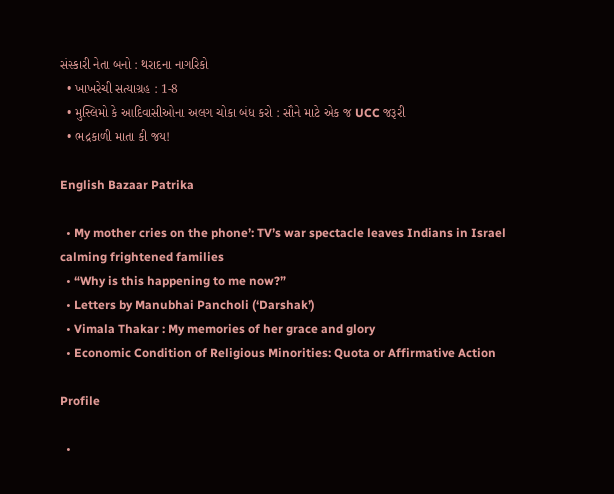સંસ્કારી નેતા બનો : થરાદના નાગરિકો
  • ખાખરેચી સત્યાગ્રહ : 1-8
  • મુસ્લિમો કે આદિવાસીઓના અલગ ચોકા બંધ કરો : સૌને માટે એક જ UCC જરૂરી
  • ભદ્રકાળી માતા કી જય!

English Bazaar Patrika

  • My mother cries on the phone’: TV’s war spectacle leaves Indians in Israel calming frightened families
  • “Why is this happening to me now?”
  • Letters by Manubhai Pancholi (‘Darshak’)
  • Vimala Thakar : My memories of her grace and glory
  • Economic Condition of Religious Minorities: Quota or Affirmative Action

Profile

  •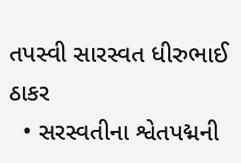તપસ્વી સારસ્વત ધીરુભાઈ ઠાકર
  • સરસ્વતીના શ્વેતપદ્મની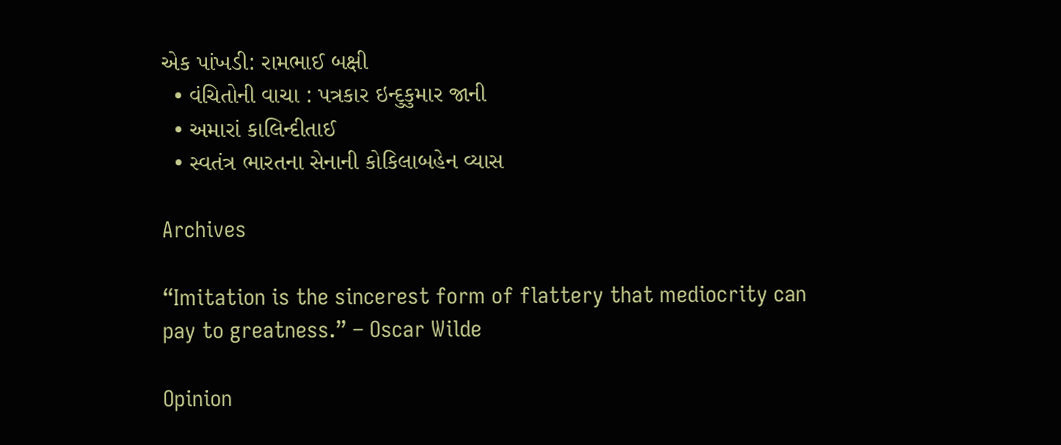એક પાંખડી: રામભાઈ બક્ષી
  • વંચિતોની વાચા : પત્રકાર ઇન્દુકુમાર જાની
  • અમારાં કાલિન્દીતાઈ
  • સ્વતંત્ર ભારતના સેનાની કોકિલાબહેન વ્યાસ

Archives

“Imitation is the sincerest form of flattery that mediocrity can pay to greatness.” – Oscar Wilde

Opinion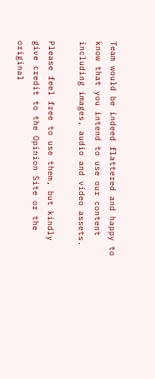Team would be indeed flattered and happy to know that you intend to use our content including images, audio and video assets.

Please feel free to use them, but kindly give credit to the Opinion Site or the original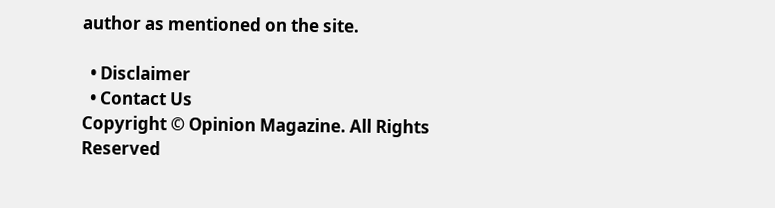author as mentioned on the site.

  • Disclaimer
  • Contact Us
Copyright © Opinion Magazine. All Rights Reserved